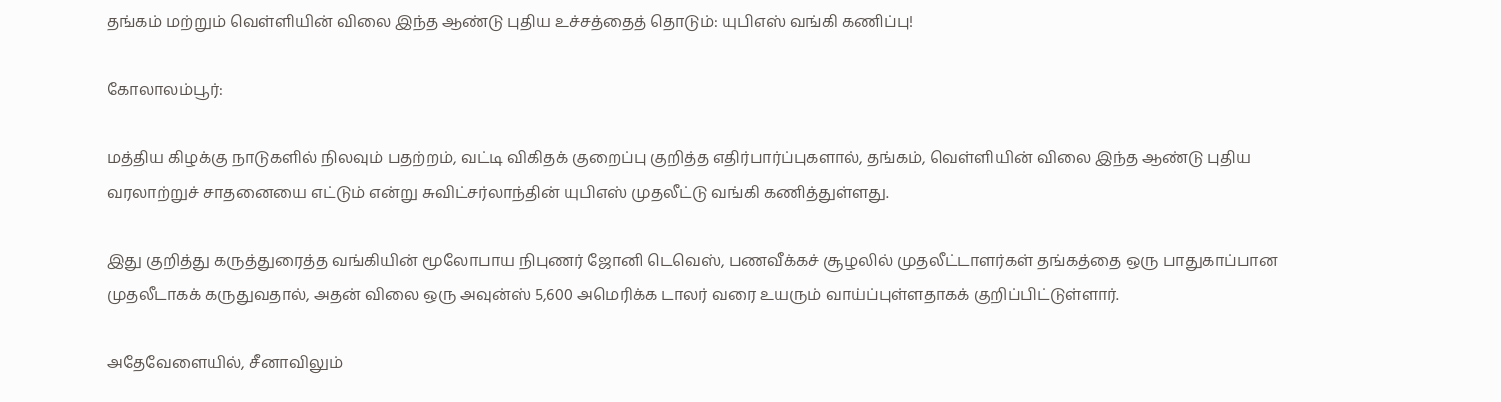தங்கம் மற்றும் வெள்ளியின் விலை இந்த ஆண்டு புதிய உச்சத்தைத் தொடும்: யுபிஎஸ் வங்கி கணிப்பு!

கோலாலம்பூர்:

மத்திய கிழக்கு நாடுகளில் நிலவும் பதற்றம், வட்டி விகிதக் குறைப்பு குறித்த எதிர்பார்ப்புகளால், தங்கம், வெள்ளியின் விலை இந்த ஆண்டு புதிய வரலாற்றுச் சாதனையை எட்டும் என்று சுவிட்சர்லாந்தின் யுபிஎஸ் முதலீட்டு வங்கி கணித்துள்ளது.

இது குறித்து கருத்துரைத்த வங்கியின் மூலோபாய நிபுணர் ஜோனி டெவெஸ், பணவீக்கச் சூழலில் முதலீட்டாளர்கள் தங்கத்தை ஒரு பாதுகாப்பான முதலீடாகக் கருதுவதால், அதன் விலை ஒரு அவுன்ஸ் 5,600 அமெரிக்க டாலர் வரை உயரும் வாய்ப்புள்ளதாகக் குறிப்பிட்டுள்ளார்.

அதேவேளையில், சீனாவிலும்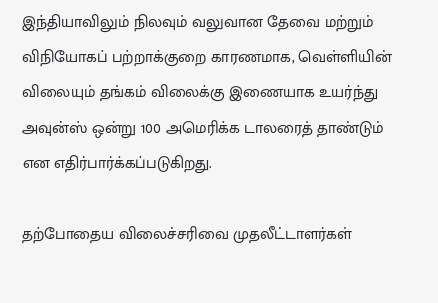இந்தியாவிலும் நிலவும் வலுவான தேவை மற்றும் விநியோகப் பற்றாக்குறை காரணமாக, வெள்ளியின் விலையும் தங்கம் விலைக்கு இணையாக உயர்ந்து அவுன்ஸ் ஒன்று 100 அமெரிக்க டாலரைத் தாண்டும் என எதிர்பார்க்கப்படுகிறது.

தற்போதைய விலைச்சரிவை முதலீட்டாளர்கள்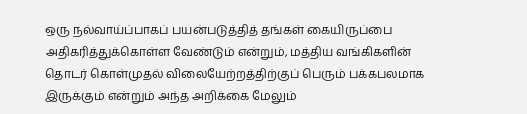ஒரு நல்வாய்ப்பாகப் பயன்படுத்தித் தங்கள் கையிருப்பை அதிகரித்துக்கொள்ள வேண்டும் என்றும், மத்திய வங்கிகளின் தொடர் கொள்முதல் விலையேற்றத்திற்குப் பெரும் பக்கபலமாக இருக்கும் என்றும் அந்த அறிக்கை மேலும்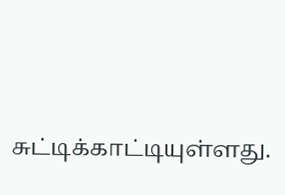சுட்டிக்காட்டியுள்ளது.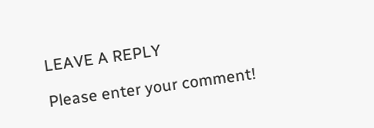LEAVE A REPLY

Please enter your comment!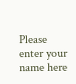Please enter your name here